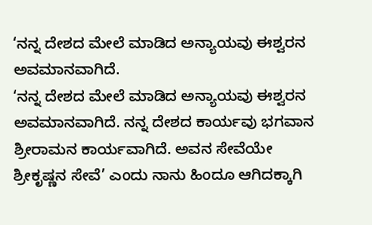‘ನನ್ನ ದೇಶದ ಮೇಲೆ ಮಾಡಿದ ಅನ್ಯಾಯವು ಈಶ್ವರನ ಅವಮಾನವಾಗಿದೆ.
‘ನನ್ನ ದೇಶದ ಮೇಲೆ ಮಾಡಿದ ಅನ್ಯಾಯವು ಈಶ್ವರನ ಅವಮಾನವಾಗಿದೆ. ನನ್ನ ದೇಶದ ಕಾರ್ಯವು ಭಗವಾನ ಶ್ರೀರಾಮನ ಕಾರ್ಯವಾಗಿದೆ. ಅವನ ಸೇವೆಯೇ ಶ್ರೀಕೃಷ್ಣನ ಸೇವೆ’ ಎಂದು ನಾನು ಹಿಂದೂ ಆಗಿದಕ್ಕಾಗಿ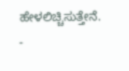ಹೇಳಲಿಚ್ಚಿಸುತ್ತೇನೆ. -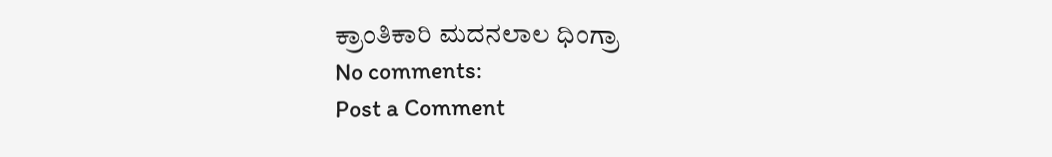ಕ್ರಾಂತಿಕಾರಿ ಮದನಲಾಲ ಧಿಂಗ್ರಾ
No comments:
Post a Comment